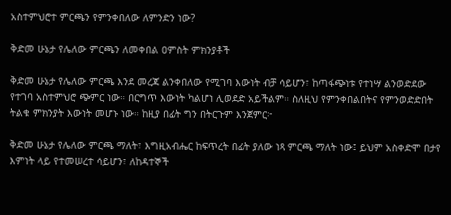አስተምህሮተ ምርጫን የምንቀበለው ለምንድን ነው?

ቅድመ ሁኔታ የሌለው ምርጫን ለመቀበል ዐምስት ምክንያቶች

ቅድመ ሁኔታ የሌለው ምርጫ እንደ መረጃ ልንቀበለው የሚገባ እውነት ብቻ ሳይሆን፣ ከጣፋጭነቱ የተነሣ ልንወድደው የተገባ አስተምህሮ ጭምር ነው። በርግጥ እውነት ካልሆነ ሊወደድ አይችልም። ስለዚህ የምንቀበልበትና የምንወድድበት ትልቁ ምክንያት እውነት መሆኑ ነው። ከዚያ በፊት ግን በትርጉም እንጀምር፦

ቅድመ ሁኔታ የሌለው ምርጫ ማለት፣ እግዚአብሔር ከፍጥረት በፊት ያለው ነጻ ምርጫ ማለት ነው፤ ይህም አስቀድሞ በታየ እምነት ላይ የተመሠረተ ሳይሆን፣ ለከዳተኞች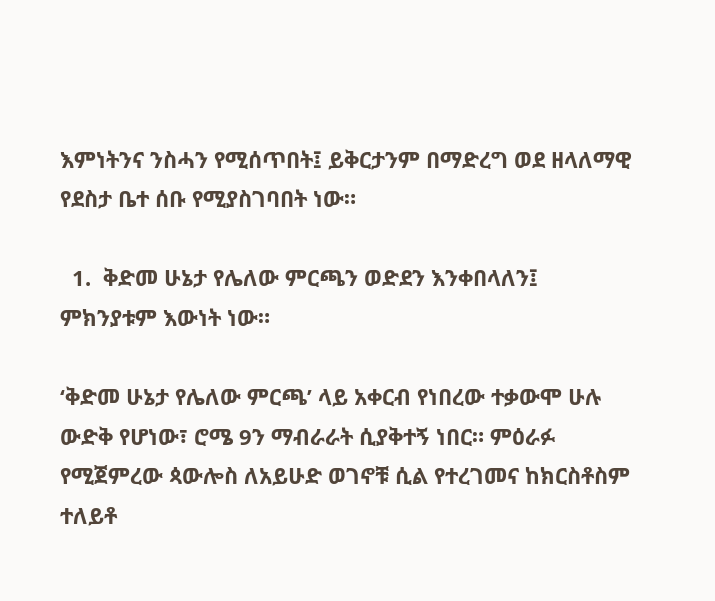እምነትንና ንስሓን የሚሰጥበት፤ ይቅርታንም በማድረግ ወደ ዘላለማዊ የደስታ ቤተ ሰቡ የሚያስገባበት ነው።

  1.  ቅድመ ሁኔታ የሌለው ምርጫን ወድደን እንቀበላለን፤ ምክንያቱም እውነት ነው።

‘ቅድመ ሁኔታ የሌለው ምርጫ’ ላይ አቀርብ የነበረው ተቃውሞ ሁሉ ውድቅ የሆነው፣ ሮሜ 9ን ማብራራት ሲያቅተኝ ነበር። ምዕራፉ የሚጀምረው ጳውሎስ ለአይሁድ ወገኖቹ ሲል የተረገመና ከክርስቶስም ተለይቶ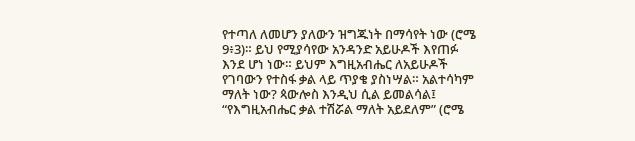የተጣለ ለመሆን ያለውን ዝግጁነት በማሳየት ነው (ሮሜ 9፥3)። ይህ የሚያሳየው አንዳንድ አይሁዶች እየጠፉ እንደ ሆነ ነው። ይህም እግዚአብሔር ለአይሁዶች የገባውን የተስፋ ቃል ላይ ጥያቄ ያስነሣል። አልተሳካም ማለት ነው? ጳውሎስ እንዲህ ሲል ይመልሳል፤ “የእግዚአብሔር ቃል ተሽሯል ማለት አይደለም” (ሮሜ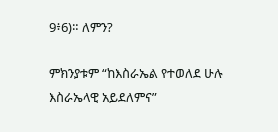9፥6)። ለምን?

ምክንያቱም “ከእስራኤል የተወለደ ሁሉ እስራኤላዊ አይደለምና”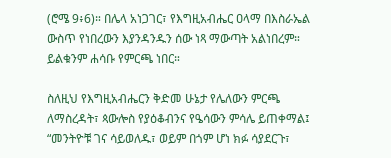(ሮሜ 9፥6)። በሌላ አነጋገር፣ የእግዚአብሔር ዐላማ በእስራኤል ውስጥ የነበረውን እያንዳንዱን ሰው ነጻ ማውጣት አልነበረም። ይልቁንም ሐሳቡ የምርጫ ነበር።

ስለዚህ የእግዚአብሔርን ቅድመ ሁኔታ የሌለውን ምርጫ ለማስረዳት፣ ጳውሎስ የያዕቆብንና የዔሳውን ምሳሌ ይጠቀማል፤ “መንትዮቹ ገና ሳይወለዱ፣ ወይም በጎም ሆነ ክፉ ሳያደርጉ፣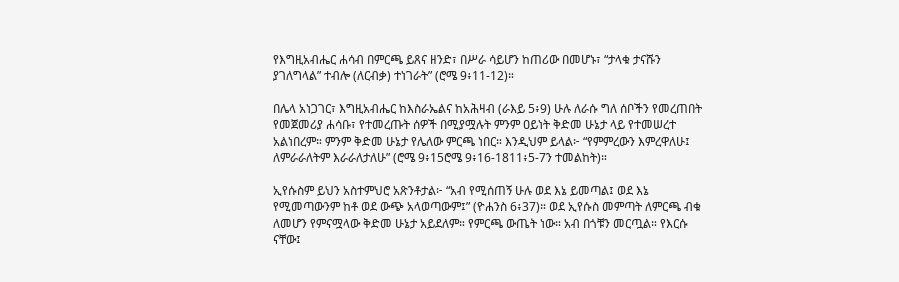የእግዚአብሔር ሐሳብ በምርጫ ይጸና ዘንድ፣ በሥራ ሳይሆን ከጠሪው በመሆኑ፣ “ታላቁ ታናሹን ያገለግላል” ተብሎ (ለርብቃ) ተነገራት” (ሮሜ 9፥11-12)።

በሌላ አነጋገር፣ እግዚአብሔር ከእስራኤልና ከአሕዛብ (ራእይ 5፥9) ሁሉ ለራሱ ግለ ሰቦችን የመረጠበት የመጀመሪያ ሐሳቡ፣ የተመረጡት ሰዎች በሚያሟሉት ምንም ዐይነት ቅድመ ሁኔታ ላይ የተመሠረተ አልነበረም። ምንም ቅድመ ሁኔታ የሌለው ምርጫ ነበር። እንዲህም ይላል፦ “የምምረውን እምረዋለሁ፤ ለምራራለትም እራራለታለሁ” (ሮሜ 9፥15ሮሜ 9፥16-1811፥5-7ን ተመልከት)።

ኢየሱስም ይህን አስተምህሮ አጽንቶታል፦ “አብ የሚሰጠኝ ሁሉ ወደ እኔ ይመጣል፤ ወደ እኔ የሚመጣውንም ከቶ ወደ ውጭ አላወጣውም፤” (ዮሐንስ 6፥37)። ወደ ኢየሱስ መምጣት ለምርጫ ብቁ ለመሆን የምናሟላው ቅድመ ሁኔታ አይደለም። የምርጫ ውጤት ነው። አብ በጎቹን መርጧል። የእርሱ ናቸው፤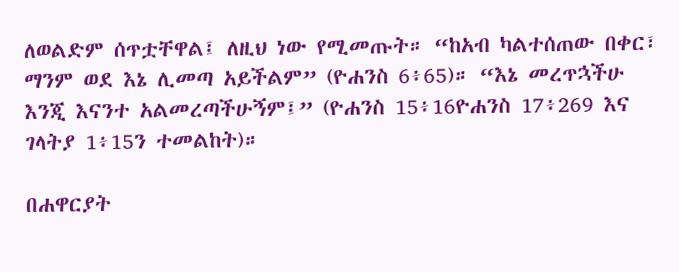ለወልድም ሰጥቷቸዋል፤ ለዚህ ነው የሚመጡት። “ከአብ ካልተሰጠው በቀር፣ ማንም ወደ እኔ ሊመጣ አይችልም” (ዮሐንስ 6፥65)። “እኔ መረጥኋችሁ እንጂ እናንተ አልመረጣችሁኝም፤” (ዮሐንስ 15፥16ዮሐንስ 17፥269 እና ገላትያ 1፥15ን ተመልከት)።

በሐዋርያት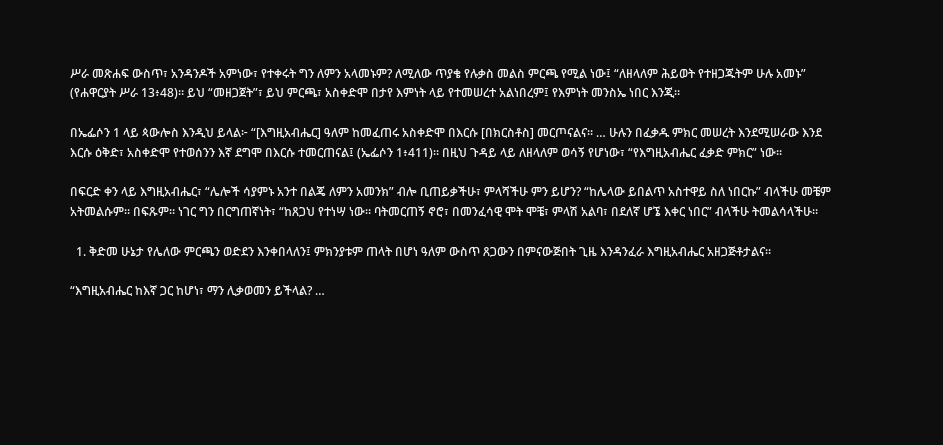ሥራ መጽሐፍ ውስጥ፣ አንዳንዶች አምነው፣ የተቀሩት ግን ለምን አላመኑም? ለሚለው ጥያቄ የሉቃስ መልስ ምርጫ የሚል ነው፤ “ለዘላለም ሕይወት የተዘጋጁትም ሁሉ አመኑ” (የሐዋርያት ሥራ 13፥48)። ይህ “መዘጋጀት”፣ ይህ ምርጫ፣ አስቀድሞ በታየ እምነት ላይ የተመሠረተ አልነበረም፤ የእምነት መንስኤ ነበር እንጂ።

በኤፌሶን 1 ላይ ጳውሎስ እንዲህ ይላል፦ “[እግዚአብሔር] ዓለም ከመፈጠሩ አስቀድሞ በእርሱ [በክርስቶስ] መርጦናልና። … ሁሉን በፈቃዱ ምክር መሠረት እንደሚሠራው እንደ እርሱ ዕቅድ፣ አስቀድሞ የተወሰንን እኛ ደግሞ በእርሱ ተመርጠናል፤ (ኤፌሶን 1፥411)። በዚህ ጉዳይ ላይ ለዘላለም ወሳኝ የሆነው፣ “የእግዚአብሔር ፈቃድ ምክር” ነው።

በፍርድ ቀን ላይ እግዚአብሔር፣ “ሌሎች ሳያምኑ አንተ በልጄ ለምን አመንክ” ብሎ ቢጠይቃችሁ፣ ምላሻችሁ ምን ይሆን? “ከሌላው ይበልጥ አስተዋይ ስለ ነበርኩ” ብላችሁ መቼም አትመልሱም። በፍጹም። ነገር ግን በርግጠኛነት፣ “ከጸጋህ የተነሣ ነው። ባትመርጠኝ ኖሮ፣ በመንፈሳዊ ሞት ሞቼ፣ ምላሽ አልባ፣ በደለኛ ሆኜ እቀር ነበር” ብላችሁ ትመልሳላችሁ።

  1. ቅድመ ሁኔታ የሌለው ምርጫን ወድደን እንቀበላለን፤ ምክንያቱም ጠላት በሆነ ዓለም ውስጥ ጸጋውን በምናውጅበት ጊዜ እንዳንፈራ እግዚአብሔር አዘጋጅቶታልና።

“እግዚአብሔር ከእኛ ጋር ከሆነ፣ ማን ሊቃወመን ይችላል? …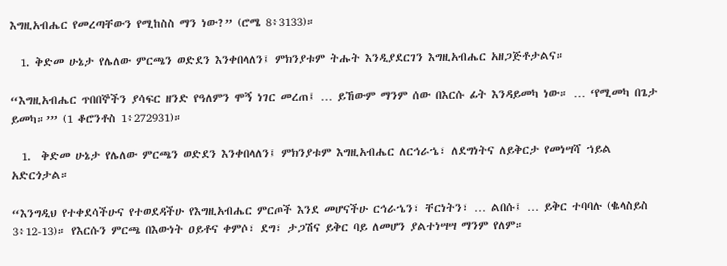እግዚአብሔር የመረጣቸውን የሚከስስ ማን ነው?” (ሮሜ 8፥3133)።

  1. ቅድመ ሁኔታ የሌለው ምርጫን ወድደን እንቀበላለን፤ ምክንያቱም ትሑት እንዲያደርገን እግዚአብሔር አዘጋጅቶታልና።

“እግዚአብሔር ጥበበኞችን ያሳፍር ዘንድ የዓለምን ሞኝ ነገር መረጠ፤ … ይኸውም ማንም ሰው በእርሱ ፊት እንዳይመካ ነው። … ‘የሚመካ በጌታ ይመካ።’” (1 ቆሮንቶስ 1፥272931)።

  1.  ቅድመ ሁኔታ የሌለው ምርጫን ወድደን እንቀበላለን፤ ምክንያቱም እግዚአብሔር ለርኅራኄ፣ ለደግነትና ለይቅርታ የመነሣሻ ኀይል አድርጎታል።

“እንግዲህ የተቀደሳችሁና የተወደዳችሁ የእግዚአብሔር ምርጦች እንደ መሆናችሁ ርኅራኄን፣ ቸርነትን፣ … ልበሱ፤ … ይቅር ተባባሉ (ቈላስይስ 3፥12-13)። የእርሱን ምርጫ በእውነት ዐይቶና ቀምሶ፣ ደግ፣ ታጋሽና ይቅር ባይ ለመሆን ያልተነሣሣ ማንም የለም።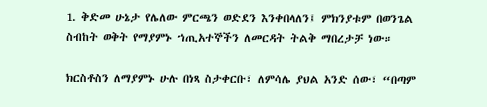1. ቅድመ ሁኔታ የሌለው ምርጫን ወድደን እንቀበላለን፤ ምክንያቱም በወንጌል ስብከት ወቅት የማያምኑ ኀጢአተኞችን ለመርዳት ትልቅ ማበረታቻ ነው።

ክርስቶስን ለማያምኑ ሁሉ በነጻ ስታቀርቡ፣ ለምሳሌ ያህል አንድ ሰው፣ “በጣም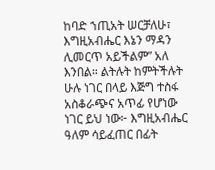ከባድ ኀጢአት ሠርቻለሁ፣ እግዚአብሔር እኔን ማዳን ሊመርጥ አይችልም” አለ እንበል። ልትሉት ከምትችሉት ሁሉ ነገር በላይ እጅግ ተስፋ አስቆራጭና አጥፊ የሆነው ነገር ይህ ነው፦ እግዚአብሔር ዓለም ሳይፈጠር በፊት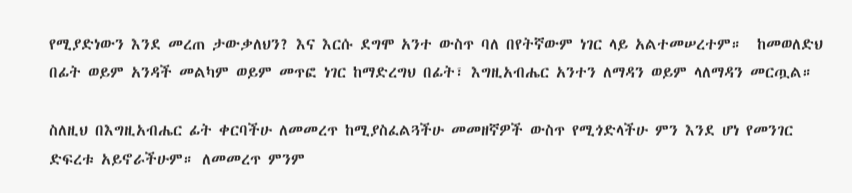የሚያድነውን እንደ መረጠ ታውቃለህን? እና እርሱ ደግሞ አንተ ውስጥ ባለ በየትኛውም ነገር ላይ አልተመሠረተም።  ከመወለድህ በፊት ወይም አንዳች መልካም ወይም መጥፎ ነገር ከማድረግህ በፊት፣ እግዚአብሔር አንተን ለማዳን ወይም ላለማዳን መርጧል።

ስለዚህ በእግዚአብሔር ፊት ቀርባችሁ ለመመረጥ ከሚያስፈልጓችሁ መመዘኛዎች ውስጥ የሚጎድላችሁ ምን እንደ ሆነ የመንገር ድፍረቱ አይኖራችሁም። ለመመረጥ ምንም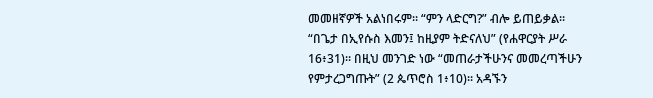መመዘኛዎች አልነበሩም። “ምን ላድርግ?” ብሎ ይጠይቃል። “በጌታ በኢየሱስ እመን፤ ከዚያም ትድናለህ” (የሐዋርያት ሥራ 16፥31)። በዚህ መንገድ ነው “መጠራታችሁንና መመረጣችሁን የምታረጋግጡት” (2 ጴጥሮስ 1፥10)። አዳኙን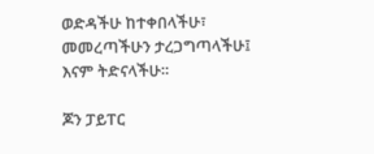ወድዳችሁ ከተቀበላችሁ፣ መመረጣችሁን ታረጋግጣላችሁ፤ እናም ትድናላችሁ።

ጆን ፓይፐር